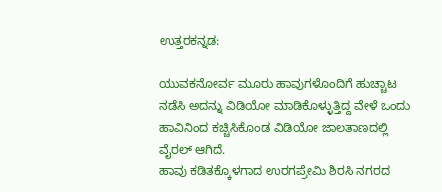ಉತ್ತರಕನ್ನಡ:

ಯುವಕನೋರ್ವ ಮೂರು ಹಾವುಗಳೊಂದಿಗೆ ಹುಚ್ಚಾಟ ನಡೆಸಿ ಅದನ್ನು ವಿಡಿಯೋ ಮಾಡಿಕೊಳ್ಳುತ್ತಿದ್ದ ವೇಳೆ ಒಂದು ಹಾವಿನಿಂದ ಕಚ್ಚಿಸಿಕೊಂಡ ವಿಡಿಯೋ ಜಾಲತಾಣದಲ್ಲಿ ವೈರಲ್ ಆಗಿದೆ.
ಹಾವು ಕಡಿತಕ್ಕೊಳಗಾದ ಉರಗಪ್ರೇಮಿ ಶಿರಸಿ ನಗರದ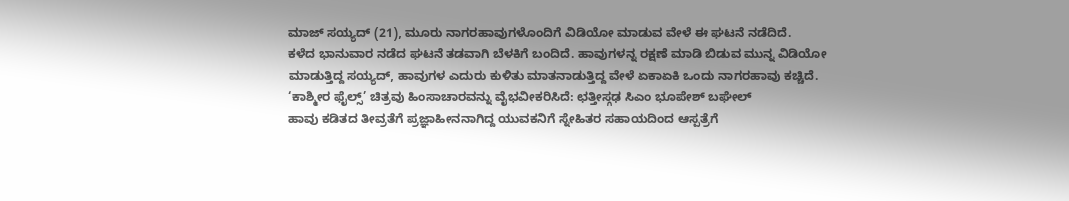ಮಾಜ್ ಸಯ್ಯದ್ (21), ಮೂರು ನಾಗರಹಾವುಗಳೊಂದಿಗೆ ವಿಡಿಯೋ ಮಾಡುವ ವೇಳೆ ಈ ಘಟನೆ ನಡೆದಿದೆ.
ಕಳೆದ ಭಾನುವಾರ ನಡೆದ ಘಟನೆ ತಡವಾಗಿ ಬೆಳಕಿಗೆ ಬಂದಿದೆ. ಹಾವುಗಳನ್ನ ರಕ್ಷಣೆ ಮಾಡಿ ಬಿಡುವ ಮುನ್ನ ವಿಡಿಯೋ ಮಾಡುತ್ತಿದ್ದ ಸಯ್ಯದ್, ಹಾವುಗಳ ಎದುರು ಕುಳಿತು ಮಾತನಾಡುತ್ತಿದ್ದ ವೇಳೆ ಏಕಾಏಕಿ ಒಂದು ನಾಗರಹಾವು ಕಚ್ಚಿದೆ.
‘ಕಾಶ್ಮೀರ ಫೈಲ್ಸ್’ ಚಿತ್ರವು ಹಿಂಸಾಚಾರವನ್ನು ವೈಭವೀಕರಿಸಿದೆ: ಛತ್ತೀಸ್ಗಢ ಸಿಎಂ ಭೂಪೇಶ್ ಬಘೇಲ್
ಹಾವು ಕಡಿತದ ತೀವ್ರತೆಗೆ ಪ್ರಜ್ಞಾಹೀನನಾಗಿದ್ದ ಯುವಕನಿಗೆ ಸ್ನೇಹಿತರ ಸಹಾಯದಿಂದ ಆಸ್ಪತ್ರೆಗೆ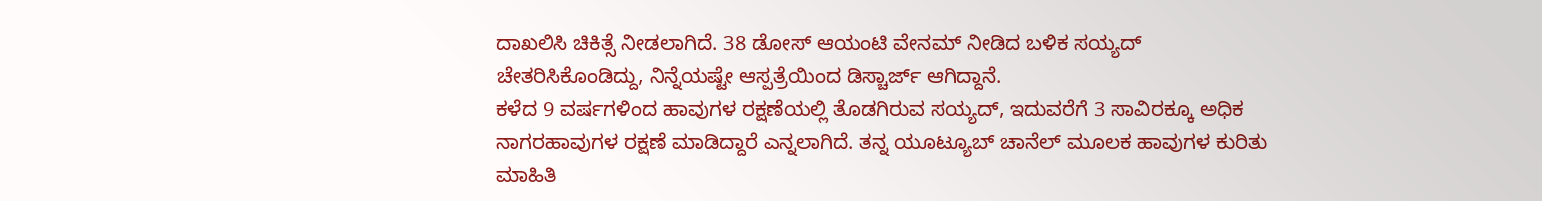ದಾಖಲಿಸಿ ಚಿಕಿತ್ಸೆ ನೀಡಲಾಗಿದೆ. 38 ಡೋಸ್ ಆಯಂಟಿ ವೇನಮ್ ನೀಡಿದ ಬಳಿಕ ಸಯ್ಯದ್ ಚೇತರಿಸಿಕೊಂಡಿದ್ದು, ನಿನ್ನೆಯಷ್ಟೇ ಆಸ್ಪತ್ರೆಯಿಂದ ಡಿಸ್ಚಾರ್ಜ್ ಆಗಿದ್ದಾನೆ.
ಕಳೆದ 9 ವರ್ಷಗಳಿಂದ ಹಾವುಗಳ ರಕ್ಷಣೆಯಲ್ಲಿ ತೊಡಗಿರುವ ಸಯ್ಯದ್, ಇದುವರೆಗೆ 3 ಸಾವಿರಕ್ಕೂ ಅಧಿಕ ನಾಗರಹಾವುಗಳ ರಕ್ಷಣೆ ಮಾಡಿದ್ದಾರೆ ಎನ್ನಲಾಗಿದೆ. ತನ್ನ ಯೂಟ್ಯೂಬ್ ಚಾನೆಲ್ ಮೂಲಕ ಹಾವುಗಳ ಕುರಿತು ಮಾಹಿತಿ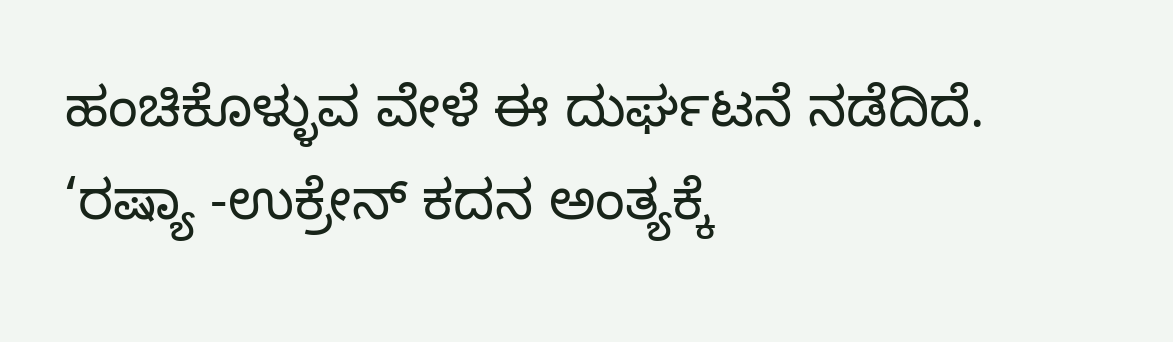ಹಂಚಿಕೊಳ್ಳುವ ವೇಳೆ ಈ ದುರ್ಘಟನೆ ನಡೆದಿದೆ.
‘ರಷ್ಯಾ -ಉಕ್ರೇನ್ ಕದನ ಅಂತ್ಯಕ್ಕೆ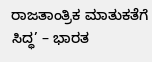ರಾಜತಾಂತ್ರಿಕ ಮಾತುಕತೆಗೆ ಸಿದ್ಧ’ – ಭಾರತ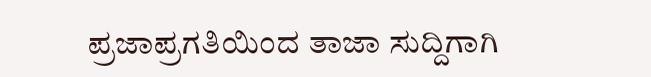ಪ್ರಜಾಪ್ರಗತಿಯಿಂದ ತಾಜಾ ಸುದ್ದಿಗಾಗಿ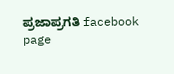ಪ್ರಜಾಪ್ರಗತಿ facebook page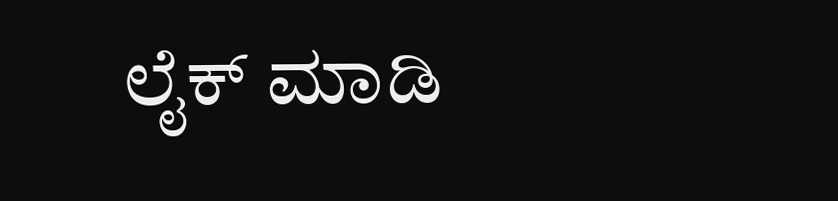ಲೈಕ್ ಮಾಡಿ